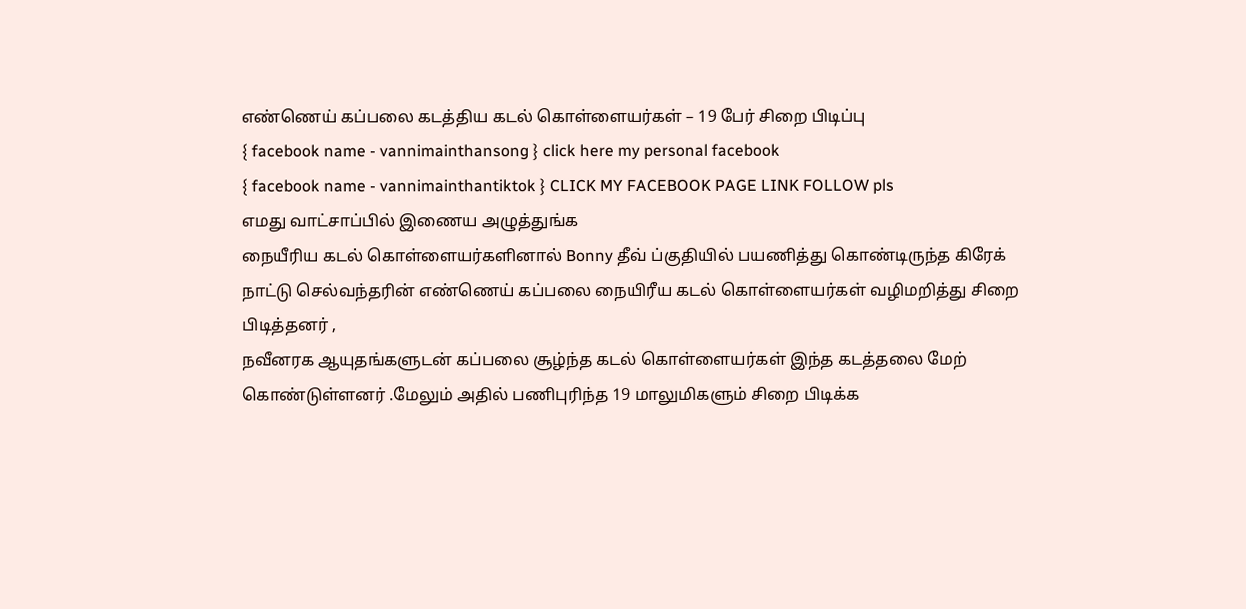எண்ணெய் கப்பலை கடத்திய கடல் கொள்ளையர்கள் – 19 பேர் சிறை பிடிப்பு
{ facebook name - vannimainthansong } click here my personal facebook
{ facebook name - vannimainthantiktok } CLICK MY FACEBOOK PAGE LINK FOLLOW pls
எமது வாட்சாப்பில் இணைய அழுத்துங்க
நையீரிய கடல் கொள்ளையர்களினால் Bonny தீவ் ப்குதியில் பயணித்து கொண்டிருந்த கிரேக் நாட்டு செல்வந்தரின் எண்ணெய் கப்பலை நையிரீய கடல் கொள்ளையர்கள் வழிமறித்து சிறை பிடித்தனர் ,
நவீனரக ஆயுதங்களுடன் கப்பலை சூழ்ந்த கடல் கொள்ளையர்கள் இந்த கடத்தலை மேற் கொண்டுள்ளனர் .மேலும் அதில் பணிபுரிந்த 19 மாலுமிகளும் சிறை பிடிக்க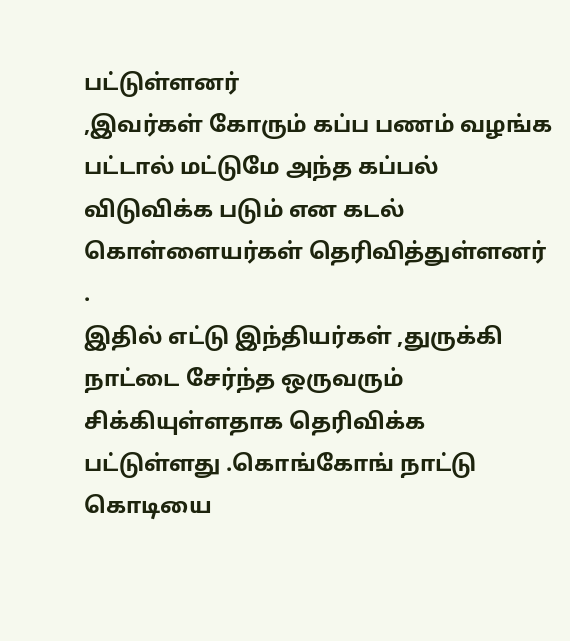பட்டுள்ளனர்
,இவர்கள் கோரும் கப்ப பணம் வழங்க பட்டால் மட்டுமே அந்த கப்பல் விடுவிக்க படும் என கடல் கொள்ளையர்கள் தெரிவித்துள்ளனர் .
இதில் எட்டு இந்தியர்கள் ,துருக்கி நாட்டை சேர்ந்த ஒருவரும் சிக்கியுள்ளதாக தெரிவிக்க பட்டுள்ளது .கொங்கோங் நாட்டு கொடியை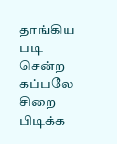தாங்கிய படி சென்ற கப்பலே சிறை பிடிக்க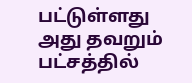பட்டுள்ளது
அது தவறும் பட்சத்தில்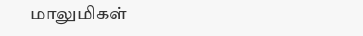மாலுமிகள்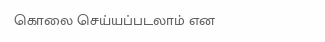கொலை செய்யப்படலாம் என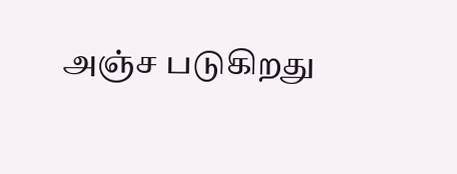அஞ்ச படுகிறது